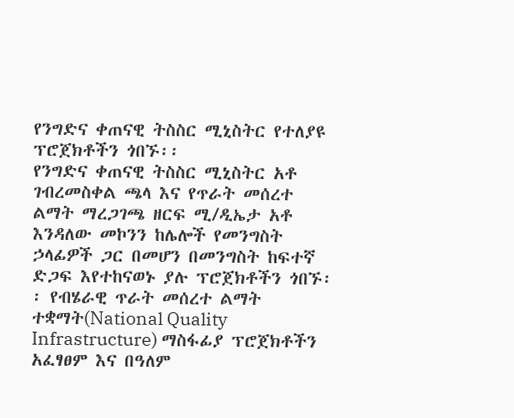የንግድና ቀጠናዊ ትስስር ሚኒስትር የተለያዩ ፕሮጀክቶችን ጎበኙ፡፡
የንግድና ቀጠናዊ ትስስር ሚኒስትር አቶ ገብረመስቀል ጫላ እና የጥራት መሰረተ ልማት ማረጋገጫ ዘርፍ ሚ/ዲኤታ አቶ እንዳለው መኮንን ከሌሎች የመንግስት ኃላፊዎች ጋር በመሆን በመንግስት ከፍተኛ ድጋፍ እየተከናወኑ ያሉ ፕሮጀክቶችን ጎበኙ፡፡ የብሄራዊ ጥራት መሰረተ ልማት ተቋማት(National Quality Infrastructure) ማስፋፊያ ፕሮጀክቶችን አፈፃፀም እና በዓለም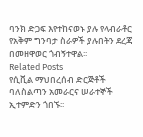ባንክ ድጋፍ እየተከናወኑ ያሉ የላብራቶር የአቅም ግንባታ ስራዎች ያሉበትን ደረጃ በመዘዋወር ጎብኝተዋል፡፡
Related Posts
የሲቪል ማህበረሰብ ድርጅቶች ባለስልጣን አመራርና ሠራተኞች ኢተምድን ጎበኙ፡፡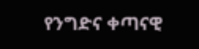የንግድና ቀጣናዊ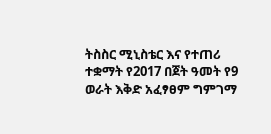ትስስር ሚኒስቴር እና የተጠሪ ተቋማት የ2017 በጀት ዓመት የ9 ወራት እቅድ አፈፃፀም ግምገማ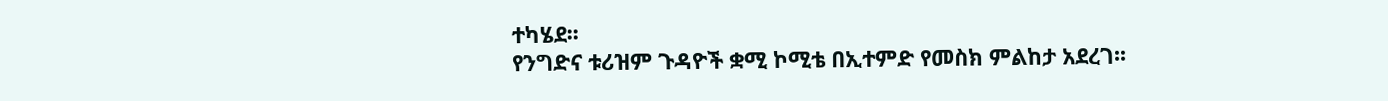ተካሄደ፡፡
የንግድና ቱሪዝም ጉዳዮች ቋሚ ኮሚቴ በኢተምድ የመስክ ምልከታ አደረገ፡፡